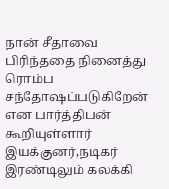நான் சீதாவை பிரிந்ததை நினைத்து ரொம்ப சந்தோஷப்படுகிறேன் என பார்த்திபன் கூறியுள்ளார்
இயக்குனர்,நடிகர் இரண்டிலும் கலக்கி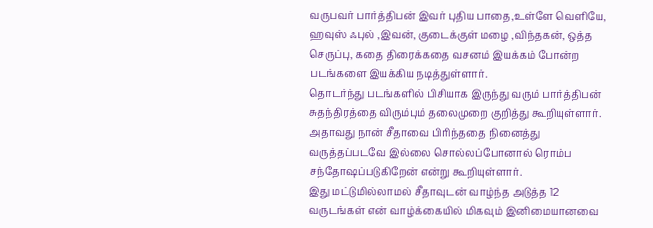வருபவர் பார்த்திபன் இவர் புதிய பாதை,உள்ளே வெளியே, ஹவுஸ் ஃபுல் ,இவன், குடைக்குள் மழை ,விந்தகன், ஒத்த செருப்பு, கதை திரைக்கதை வசனம் இயக்கம் போன்ற படங்களை இயக்கிய நடித்துள்ளார்.
தொடர்ந்து படங்களில் பிசியாக இருந்து வரும் பார்த்திபன் சுதந்திரத்தை விரும்பும் தலைமுறை குறித்து கூறியுள்ளார். அதாவது நான் சீதாவை பிரிந்ததை நினைத்து வருத்தப்படவே இல்லை சொல்லப்போனால் ரொம்ப சந்தோஷப்படுகிறேன் என்று கூறியுள்ளார்.
இது மட்டுமில்லாமல் சீதாவுடன் வாழ்ந்த அடுத்த 12 வருடங்கள் என் வாழ்க்கையில் மிகவும் இனிமையானவை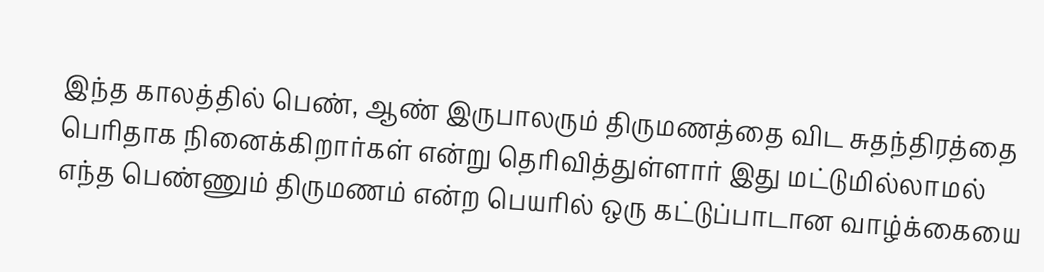இந்த காலத்தில் பெண், ஆண் இருபாலரும் திருமணத்தை விட சுதந்திரத்தை பெரிதாக நினைக்கிறார்கள் என்று தெரிவித்துள்ளார் இது மட்டுமில்லாமல் எந்த பெண்ணும் திருமணம் என்ற பெயரில் ஒரு கட்டுப்பாடான வாழ்க்கையை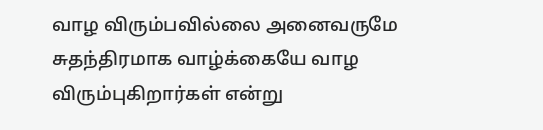வாழ விரும்பவில்லை அனைவருமே சுதந்திரமாக வாழ்க்கையே வாழ விரும்புகிறார்கள் என்று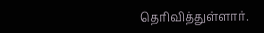தெரிவித்துள்ளார்.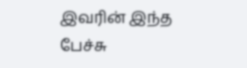இவரின் இந்த பேச்சு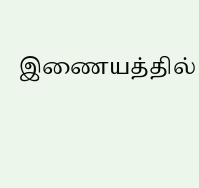இணையத்தில்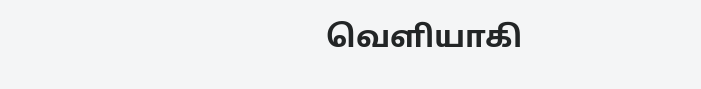வெளியாகி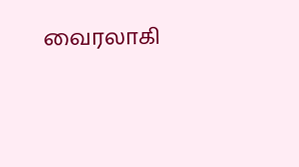வைரலாகி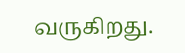வருகிறது.